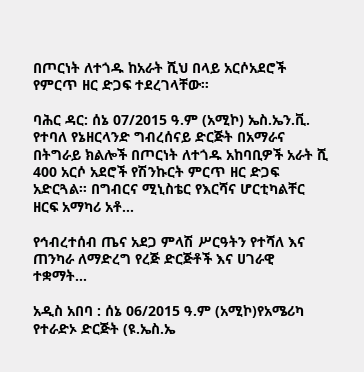በጦርነት ለተጎዱ ከአራት ሺህ በላይ አርሶአደሮች የምርጥ ዘር ድጋፍ ተደረገላቸው።

ባሕር ዳር: ሰኔ 07/2015 ዓ.ም (አሚኮ) ኤስ.ኤን.ቪ. የተባለ የኔዘርላንድ ግብረሰናይ ድርጅት በአማራና በትግራይ ክልሎች በጦርነት ለተጎዱ አከባቢዎች አራት ሺ 400 አርሶ አደሮች የሽንኩርት ምርጥ ዘር ድጋፍ አድርጓል፡፡ በግብርና ሚኒስቴር የእርሻና ሆርቲካልቸር ዘርፍ አማካሪ አቶ...

የኅብረተሰብ ጤና አደጋ ምላሽ ሥርዓትን የተሻለ እና ጠንካራ ለማድረግ የረጅ ድርጅቶች እና ሀገራዊ ተቋማት...

አዲስ አበባ : ሰኔ 06/2015 ዓ.ም (አሚኮ)የአሜሪካ የተራድኦ ድርጅት (ዩ.ኤስ.ኤ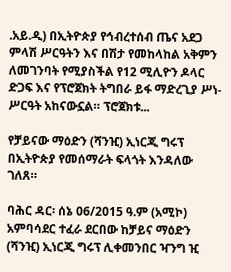.አይ.ዲ) በኢትዮጵያ የኅብረተሰብ ጤና አደጋ ምላሽ ሥርዓትን እና በሽታ የመከላከል አቅምን ለመገንባት የሚያስችል የ12 ሚሊዮን ዶላር ድጋፍ እና የፕሮጀክት ትግበራ ይፋ ማድረጊያ ሥነ-ሥርዓት አከናውኗል። ፕሮጀክቱ...

የቻይናው ማዕድን (ሻንዢ) ኢነርጂ ግሩፕ በኢትዮጵያ የመሰማራት ፍላጎት እንዳለው ገለጸ።

ባሕር ዳር፡ ሰኔ 06/2015 ዓ.ም (አሚኮ) አምባሳደር ተፈራ ደርበው ከቻይና ማዕድን (ሻንዢ) ኢነርጂ ግሩፕ ሊቀመንበር ዣንግ ዢ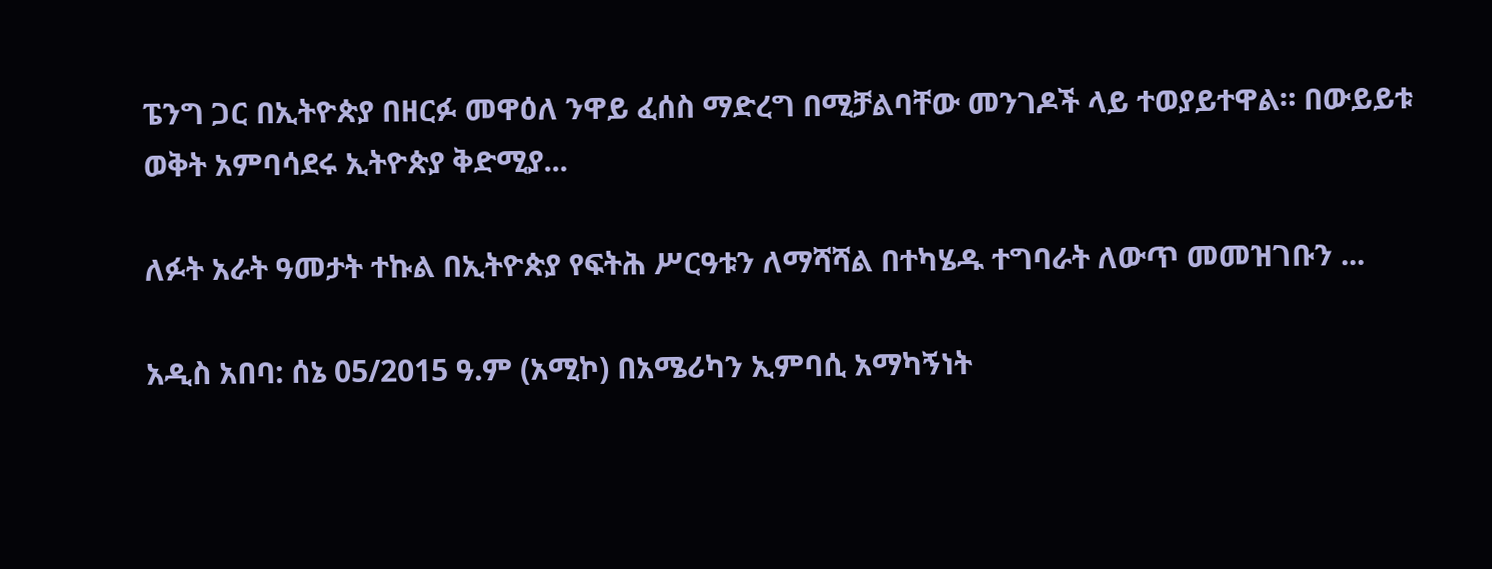ፔንግ ጋር በኢትዮጵያ በዘርፉ መዋዕለ ንዋይ ፈሰስ ማድረግ በሚቻልባቸው መንገዶች ላይ ተወያይተዋል። በውይይቱ ወቅት አምባሳደሩ ኢትዮጵያ ቅድሚያ...

ለፉት አራት ዓመታት ተኩል በኢትዮጵያ የፍትሕ ሥርዓቱን ለማሻሻል በተካሄዱ ተግባራት ለውጥ መመዝገቡን ...

አዲስ አበባ: ሰኔ 05/2015 ዓ.ም (አሚኮ) በአሜሪካን ኢምባሲ አማካኝነት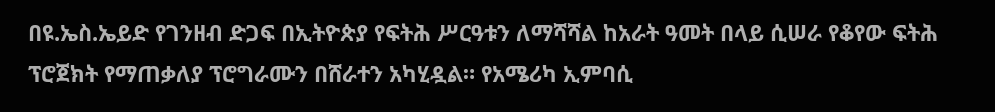በዩ.ኤስ.ኤይድ የገንዘብ ድጋፍ በኢትዮጵያ የፍትሕ ሥርዓቱን ለማሻሻል ከአራት ዓመት በላይ ሲሠራ የቆየው ፍትሕ ፕሮጀክት የማጠቃለያ ፕሮግራሙን በሸራተን አካሂዷል። የአሜሪካ ኢምባሲ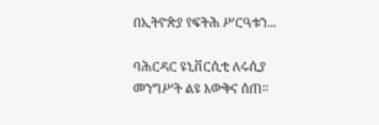በኢትዮጵያ የፍትሕ ሥርዓቱን...

ባሕርዳር ዩኒቨርሲቲ ለሩሲያ መንግሥት ልዩ እውቅና ሰጠ።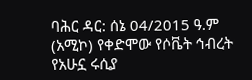ባሕር ዳር: ሰኔ 04/2015 ዓ.ም (አሚኮ) የቀድሞው የሶቬት ኅብረት የአሁኗ ሩሲያ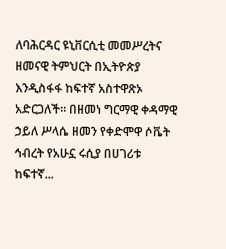ለባሕርዳር ዩኒቨርሲቲ መመሥረትና ዘመናዊ ትምህርት በኢትዮጵያ እንዲስፋፋ ከፍተኛ አስተዋጽኦ አድርጋለች። በዘመነ ግርማዊ ቀዳማዊ ኃይለ ሥላሴ ዘመን የቀድሞዋ ሶቬት ኅብረት የአሁኗ ሩሲያ በሀገሪቱ ከፍተኛ...